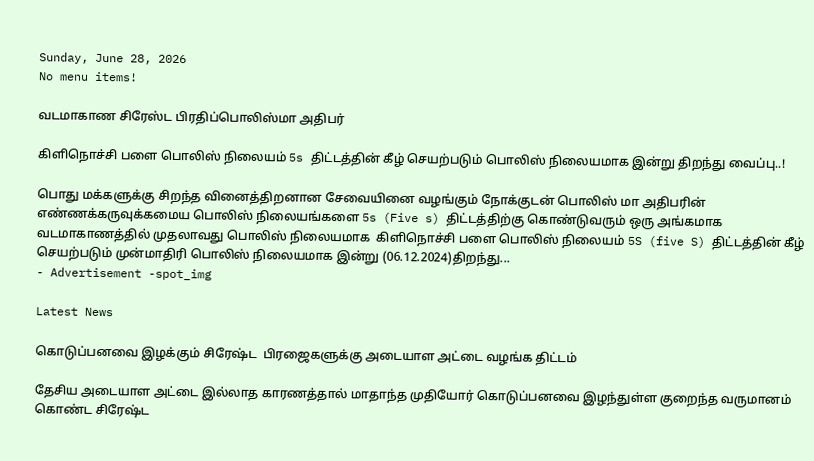Sunday, June 28, 2026
No menu items!

வடமாகாண சிரேஸ்ட பிரதிப்பொலிஸ்மா அதிபர்

கிளிநொச்சி பளை பொலிஸ் நிலையம் 5s திட்டத்தின் கீழ் செயற்படும் பொலிஸ் நிலையமாக இன்று திறந்து வைப்பு..!

பொது மக்களுக்கு சிறந்த வினைத்திறனான சேவையினை வழங்கும் நோக்குடன் பொலிஸ் மா அதிபரின் எண்ணக்கருவுக்கமைய பொலிஸ் நிலையங்களை 5s (Five s) திட்டத்திற்கு கொண்டுவரும் ஒரு அங்கமாக வடமாகாணத்தில் முதலாவது பொலிஸ் நிலையமாக  கிளிநொச்சி பளை பொலிஸ் நிலையம் 5S (five S) திட்டத்தின் கீழ் செயற்படும் முன்மாதிரி பொலிஸ் நிலையமாக இன்று (06.12.2024)திறந்து...
- Advertisement -spot_img

Latest News

கொடுப்பனவை இழக்கும் சிரேஷ்ட  பிரஜைகளுக்கு அடையாள அட்டை வழங்க திட்டம்

தேசிய அடையாள அட்டை இல்லாத காரணத்தால் மாதாந்த முதியோர் கொடுப்பனவை இழந்துள்ள குறைந்த வருமானம் கொண்ட சிரேஷ்ட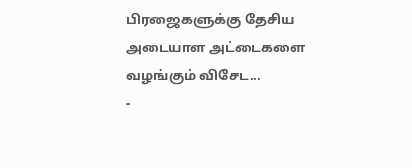பிரஜைகளுக்கு தேசிய அடையாள அட்டைகளை வழங்கும் விசேட...
-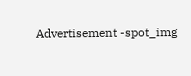Advertisement -spot_img